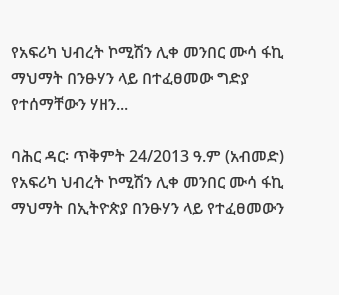የአፍሪካ ህብረት ኮሚሽን ሊቀ መንበር ሙሳ ፋኪ ማህማት በንፁሃን ላይ በተፈፀመው ግድያ የተሰማቸውን ሃዘን...

ባሕር ዳር፡ ጥቅምት 24/2013 ዓ.ም (አብመድ) የአፍሪካ ህብረት ኮሚሽን ሊቀ መንበር ሙሳ ፋኪ ማህማት በኢትዮጵያ በንፁሃን ላይ የተፈፀመውን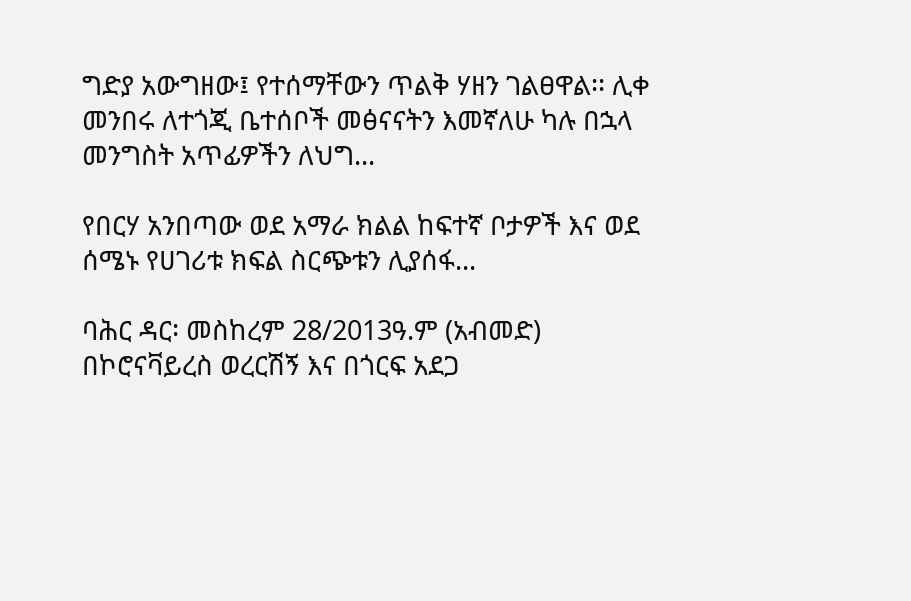ግድያ አውግዘው፤ የተሰማቸውን ጥልቅ ሃዘን ገልፀዋል፡፡ ሊቀ መንበሩ ለተጎጂ ቤተሰቦች መፅናናትን እመኛለሁ ካሉ በኋላ መንግስት አጥፊዎችን ለህግ...

የበርሃ አንበጣው ወደ አማራ ክልል ከፍተኛ ቦታዎች እና ወደ ሰሜኑ የሀገሪቱ ክፍል ስርጭቱን ሊያሰፋ...

ባሕር ዳር፡ መስከረም 28/2013ዓ.ም (አብመድ) በኮሮናቫይረስ ወረርሽኝ እና በጎርፍ አደጋ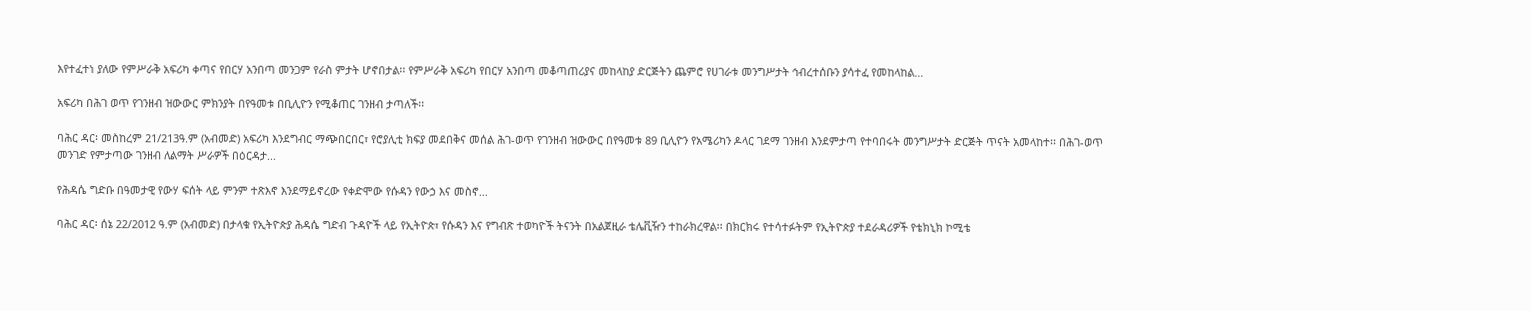እየተፈተነ ያለው የምሥራቅ አፍሪካ ቀጣና የበርሃ አንበጣ መንጋም የራስ ምታት ሆኖበታል፡፡ የምሥራቅ አፍሪካ የበርሃ አንበጣ መቆጣጠሪያና መከላከያ ድርጅትን ጨምሮ የሀገራቱ መንግሥታት ኅብረተሰቡን ያሳተፈ የመከላከል...

አፍሪካ በሕገ ወጥ የገንዘብ ዝውውር ምክንያት በየዓመቱ በቢሊዮን የሚቆጠር ገንዘብ ታጣለች፡፡

ባሕር ዳር፡ መስከረም 21/213ዓ.ም (አብመድ) አፍሪካ እንደግብር ማጭበርበር፣ የሮያሊቲ ክፍያ መደበቅና መሰል ሕገ-ወጥ የገንዘብ ዝውውር በየዓመቱ 89 ቢሊዮን የአሜሪካን ዶላር ገደማ ገንዘብ እንደምታጣ የተባበሩት መንግሥታት ድርጅት ጥናት አመላከተ፡፡ በሕገ-ወጥ መንገድ የምታጣው ገንዘብ ለልማት ሥራዎች በዕርዳታ...

የሕዳሴ ግድቡ በዓመታዊ የውሃ ፍሰት ላይ ምንም ተጽእኖ እንደማይኖረው የቀድሞው የሱዳን የውኃ እና መስኖ...

ባሕር ዳር፡ ሰኔ 22/2012 ዓ.ም (አብመድ) በታላቁ የኢትዮጵያ ሕዳሴ ግድብ ጉዳዮች ላይ የኢትዮጵ፣ የሱዳን እና የግብጽ ተወካዮች ትናንት በአልጀዚራ ቴሌቪዥን ተከራክረዋል፡፡ በክርክሩ የተሳተፉትም የኢትዮጵያ ተደራዳሪዎች የቴክኒክ ኮሚቴ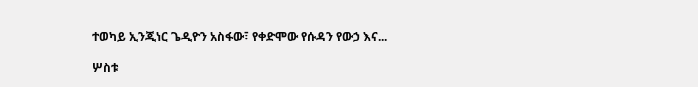ተወካይ ኢንጂነር ጌዲዮን አስፋው፣ የቀድሞው የሱዳን የውኃ እና...

ሦስቱ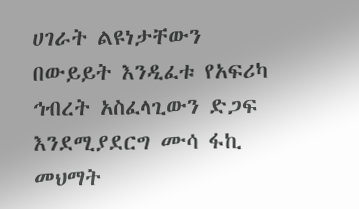ሀገራት ልዩነታቸውን በውይይት እንዲፈቱ የአፍሪካ ኅብረት አስፈላጊውን ድጋፍ እንደሚያደርግ ሙሳ ፋኪ መህማት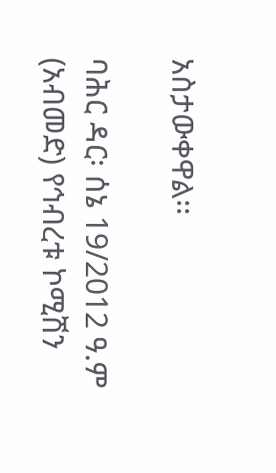አስታውቀዋል፡፡

ባሕር ዳር፡ ሰኔ 19/2012 ዓ.ም (አብመድ) የኅብረቱ ኮሚሽን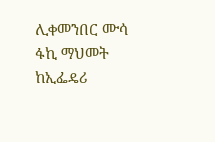ሊቀመንበር ሙሳ ፋኪ ማህመት ከኢፌዴሪ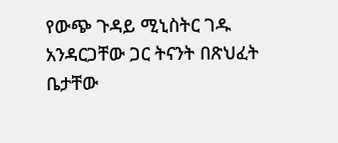የውጭ ጉዳይ ሚኒስትር ገዱ አንዳርጋቸው ጋር ትናንት በጽህፈት ቤታቸው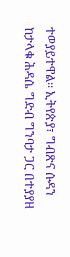ተወያይተዋል፡፡ ኢትየጵያ፣ ግብጽና ሱዳን ከታላቁ ሕዳሴ ግድብ ግንባታ ጋር በተያያዘ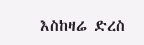እስከዛሬ ድረስ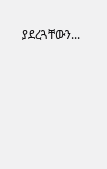ያደረጓቸውን...